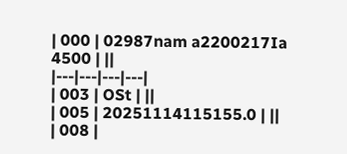| 000 | 02987nam a2200217Ia 4500 | ||
|---|---|---|---|
| 003 | OSt | ||
| 005 | 20251114115155.0 | ||
| 008 |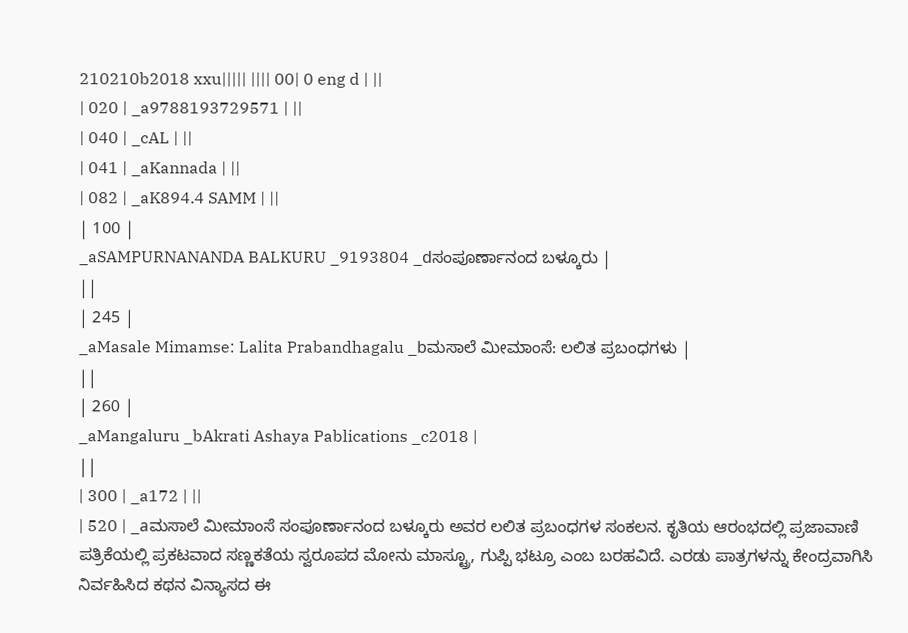210210b2018 xxu||||| |||| 00| 0 eng d | ||
| 020 | _a9788193729571 | ||
| 040 | _cAL | ||
| 041 | _aKannada | ||
| 082 | _aK894.4 SAMM | ||
| 100 |
_aSAMPURNANANDA BALKURU _9193804 _dಸಂಪೂರ್ಣಾನಂದ ಬಳ್ಕೂರು |
||
| 245 |
_aMasale Mimamse: Lalita Prabandhagalu _bಮಸಾಲೆ ಮೀಮಾಂಸೆ: ಲಲಿತ ಪ್ರಬಂಧಗಳು |
||
| 260 |
_aMangaluru _bAkrati Ashaya Pablications _c2018 |
||
| 300 | _a172 | ||
| 520 | _aಮಸಾಲೆ ಮೀಮಾಂಸೆ ಸಂಪೂರ್ಣಾನಂದ ಬಳ್ಕೂರು ಅವರ ಲಲಿತ ಪ್ರಬಂಧಗಳ ಸಂಕಲನ. ಕೃತಿಯ ಆರಂಭದಲ್ಲಿ ಪ್ರಜಾವಾಣಿ ಪತ್ರಿಕೆಯಲ್ಲಿ ಪ್ರಕಟವಾದ ಸಣ್ಣಕತೆಯ ಸ್ವರೂಪದ ಮೋನು ಮಾಸ್ಟ್ರೂ, ಗುಪ್ಪಿ ಭಟ್ರೂ ಎಂಬ ಬರಹವಿದೆ. ಎರಡು ಪಾತ್ರಗಳನ್ನು ಕೇಂದ್ರವಾಗಿಸಿ ನಿರ್ವಹಿಸಿದ ಕಥನ ವಿನ್ಯಾಸದ ಈ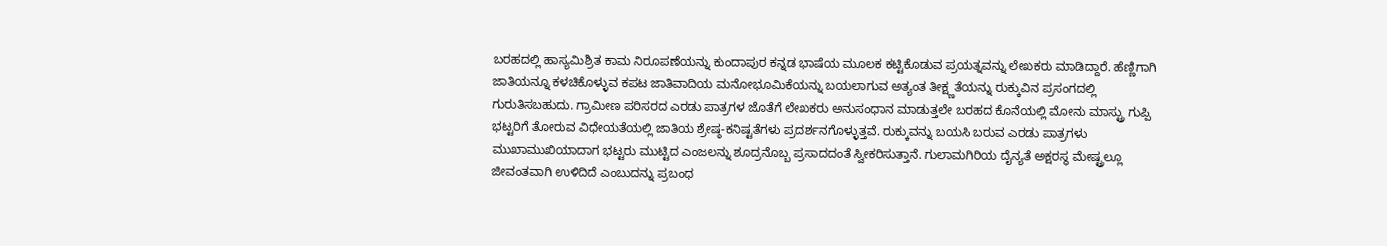ಬರಹದಲ್ಲಿ ಹಾಸ್ಯಮಿಶ್ರಿತ ಕಾಮ ನಿರೂಪಣೆಯನ್ನು ಕುಂದಾಪುರ ಕನ್ನಡ ಭಾಷೆಯ ಮೂಲಕ ಕಟ್ಟಿಕೊಡುವ ಪ್ರಯತ್ನವನ್ನು ಲೇಖಕರು ಮಾಡಿದ್ದಾರೆ. ಹೆಣ್ಣಿಗಾಗಿ ಜಾತಿಯನ್ನೂ ಕಳಚಿಕೊಳ್ಳುವ ಕಪಟ ಜಾತಿವಾದಿಯ ಮನೋಭೂಮಿಕೆಯನ್ನು ಬಯಲಾಗುವ ಅತ್ಯಂತ ತೀಕ್ಷ್ಣತೆಯನ್ನು ರುಕ್ಕುವಿನ ಪ್ರಸಂಗದಲ್ಲಿ ಗುರುತಿಸಬಹುದು. ಗ್ರಾಮೀಣ ಪರಿಸರದ ಎರಡು ಪಾತ್ರಗಳ ಜೊತೆಗೆ ಲೇಖಕರು ಅನುಸಂಧಾನ ಮಾಡುತ್ತಲೇ ಬರಹದ ಕೊನೆಯಲ್ಲಿ ಮೋನು ಮಾಸ್ಟ್ರು ಗುಪ್ಪಿ ಭಟ್ಟರಿಗೆ ತೋರುವ ವಿಧೇಯತೆಯಲ್ಲಿ ಜಾತಿಯ ಶ್ರೇಷ್ಠ-ಕನಿಷ್ಟತೆಗಳು ಪ್ರದರ್ಶನಗೊಳ್ಳುತ್ತವೆ. ರುಕ್ಕುವನ್ನು ಬಯಸಿ ಬರುವ ಎರಡು ಪಾತ್ರಗಳು ಮುಖಾಮುಖಿಯಾದಾಗ ಭಟ್ಟರು ಮುಟ್ಟಿದ ಎಂಜಲನ್ನು ಶೂದ್ರನೊಬ್ಬ ಪ್ರಸಾದದಂತೆ ಸ್ವೀಕರಿಸುತ್ತಾನೆ. ಗುಲಾಮಗಿರಿಯ ದೈನ್ಯತೆ ಅಕ್ಷರಸ್ಥ ಮೇಷ್ಟ್ರಲ್ಲೂ ಜೀವಂತವಾಗಿ ಉಳಿದಿದೆ ಎಂಬುದನ್ನು ಪ್ರಬಂಧ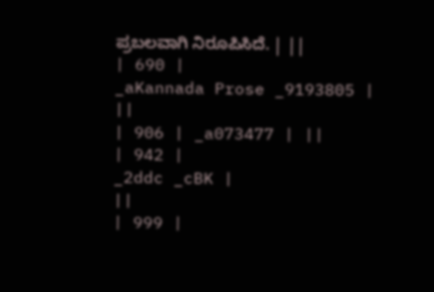ಪ್ರಬಲವಾಗಿ ನಿರೂಪಿಸಿದೆ. | ||
| 690 |
_aKannada Prose _9193805 |
||
| 906 | _a073477 | ||
| 942 |
_2ddc _cBK |
||
| 999 |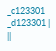_c123301 _d123301 |
||